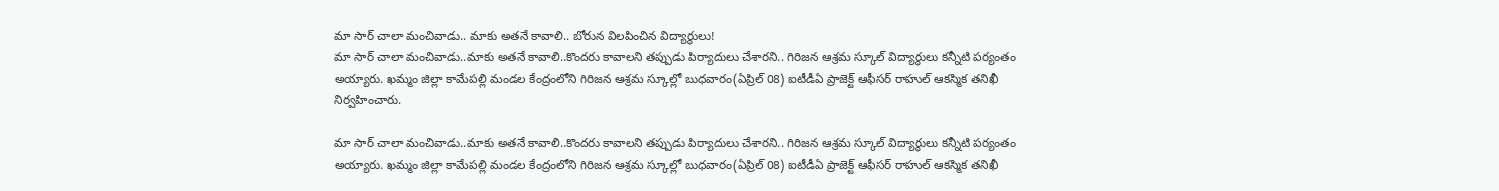మా సార్ చాలా మంచివాడు.. మాకు అతనే కావాలి.. బోరున విలపించిన విద్యార్థులు!
మా సార్ చాలా మంచివాడు..మాకు అతనే కావాలి..కొందరు కావాలని తప్పుడు పిర్యాదులు చేశారని.. గిరిజన ఆశ్రమ స్కూల్ విద్యార్థులు కన్నీటి పర్యంతం అయ్యారు. ఖమ్మం జిల్లా కామేపల్లి మండల కేంద్రంలోని గిరిజన ఆశ్రమ స్కూల్లో బుధవారం(ఏప్రిల్ 08) ఐటీడీఏ ప్రాజెక్ట్ ఆఫీసర్ రాహుల్ ఆకస్మిక తనిఖీ నిర్వహించారు.

మా సార్ చాలా మంచివాడు..మాకు అతనే కావాలి..కొందరు కావాలని తప్పుడు పిర్యాదులు చేశారని.. గిరిజన ఆశ్రమ స్కూల్ విద్యార్థులు కన్నీటి పర్యంతం అయ్యారు. ఖమ్మం జిల్లా కామేపల్లి మండల కేంద్రంలోని గిరిజన ఆశ్రమ స్కూల్లో బుధవారం(ఏప్రిల్ 08) ఐటీడీఏ ప్రాజెక్ట్ ఆఫీసర్ రాహుల్ ఆకస్మిక తనిఖీ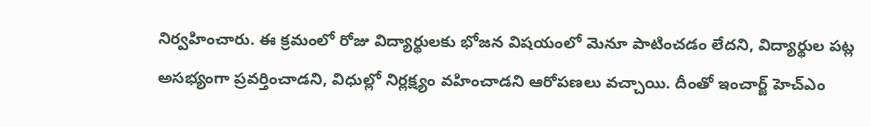నిర్వహించారు. ఈ క్రమంలో రోజు విద్యార్థులకు భోజన విషయంలో మెనూ పాటించడం లేదని, విద్యార్థుల పట్ల అసభ్యంగా ప్రవర్తించాడని, విధుల్లో నిర్లక్ష్యం వహించాడని ఆరోపణలు వచ్చాయి. దీంతో ఇంచార్జ్ హెచ్ఎం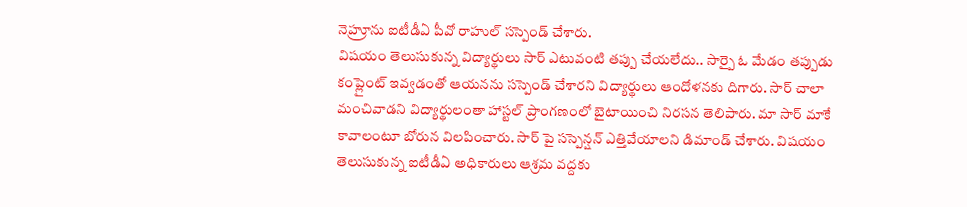నెహ్రూను ఐటీడీఏ పీవో రాహుల్ సస్పెండ్ చేశారు.
విషయం తెలుసుకున్న విద్యార్థులు సార్ ఎటువంటి తప్పు చేయలేదు.. సార్పై ఓ మేడం తప్పుడు కంప్లైంట్ ఇవ్వడంతో ఆయనను సస్పెండ్ చేశారని విద్యార్థులు ఆందోళనకు దిగారు. సార్ చాలా మంచివాడని విద్యార్థులంతా హాస్టల్ ప్రాంగణంలో బైటాయించి నిరసన తెలిపారు. మా సార్ మాకే కావాలంటూ బోరున విలపించారు. సార్ పై సస్పెన్షన్ ఎత్తివేయాలని డిమాండ్ చేశారు. విషయం తెలుసుకున్న ఐటీడీఏ అధికారులు ఆశ్రమ వద్దకు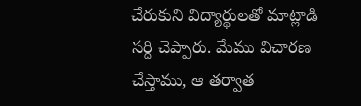చేరుకుని విద్యార్థులతో మాట్లాడి సర్ది చెప్పారు. మేము విచారణ చేస్తాము, ఆ తర్వాత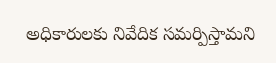అధికారులకు నివేదిక సమర్పిస్తామని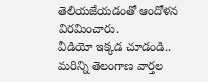తెలియజేయడంతో ఆందోళన విరమించారు.
వీడియో ఇక్కడ చూడండి..
మరిన్ని తెలంగాణ వార్తల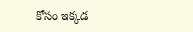కోసం ఇక్కడ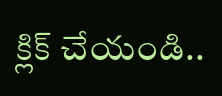క్లిక్ చేయండి..